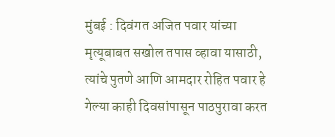मुंबई : दिवंगत अजित पवार यांच्या मृत्यूबाबत सखोल तपास व्हावा यासाठी, त्यांचे पुतणे आणि आमदार रोहित पवार हे गेल्या काही दिवसांपासून पाठपुरावा करत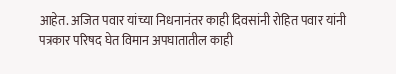आहेत. अजित पवार यांच्या निधनानंतर काही दिवसांनी रोहित पवार यांनी पत्रकार परिषद घेत विमान अपघातातील काही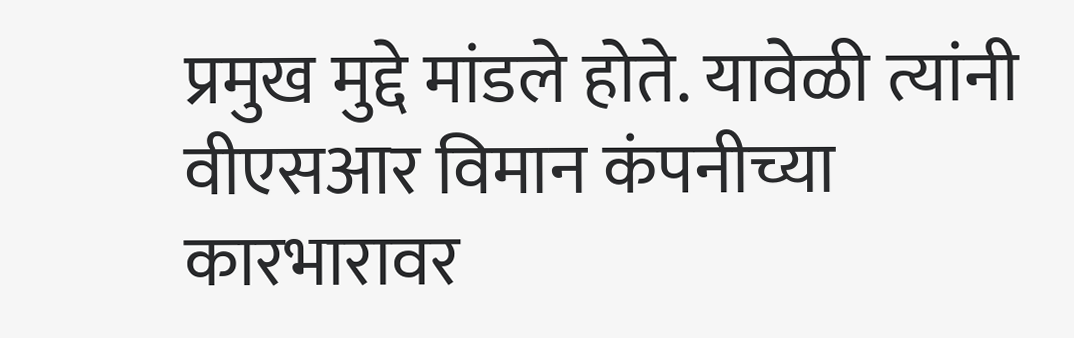प्रमुख मुद्दे मांडले होते. यावेळी त्यांनी वीएसआर विमान कंपनीच्या कारभारावर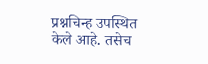प्रश्नचिन्ह उपस्थित केले आहे. तसेच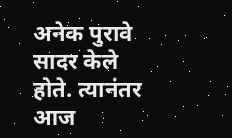अनेक पुरावे सादर केले होते. त्यानंतर आज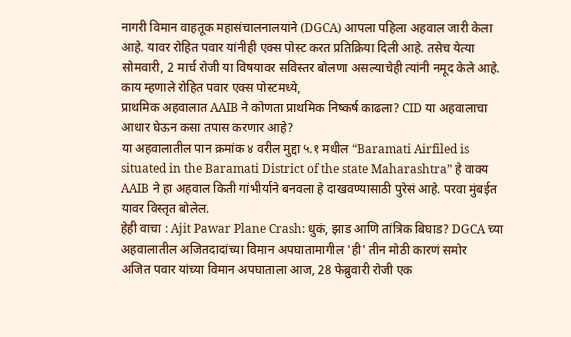नागरी विमान वाहतूक महासंचालनालयाने (DGCA) आपला पहिला अहवाल जारी केला आहे. यावर रोहित पवार यांनीही एक्स पोस्ट करत प्रतिक्रिया दिली आहे. तसेच येत्या सोमवारी, 2 मार्च रोजी या विषयावर सविस्तर बोलणा असल्याचेही त्यांनी नमूद केले आहे.
काय म्हणाले रोहित पवार एक्स पोस्टमध्ये,
प्राथमिक अहवालात AAIB ने कोणता प्राथमिक निष्कर्ष काढला? CID या अहवालाचा आधार घेऊन कसा तपास करणार आहे?
या अहवालातील पान क्रमांक ४ वरील मुद्दा ५.१ मधील “Baramati Airfiled is situated in the Baramati District of the state Maharashtra” हे वाक्य AAIB ने हा अहवाल किती गांभीर्याने बनवला हे दाखवण्यासाठी पुरेसं आहे. परवा मुंबईत यावर विस्तृत बोलेल.
हेही वाचा : Ajit Pawar Plane Crash: धुकं, झाड आणि तांत्रिक बिघाड? DGCA च्या अहवालातील अजितदादांच्या विमान अपघातामागील 'ही' तीन मोठी कारणं समोर
अजित पवार यांच्या विमान अपघाताला आज, 28 फेब्रुवारी रोजी एक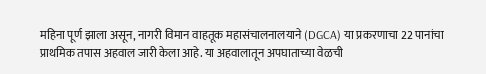महिना पूर्ण झाला असून, नागरी विमान वाहतूक महासंचालनालयाने (DGCA) या प्रकरणाचा 22 पानांचा प्राथमिक तपास अहवाल जारी केला आहे. या अहवालातून अपघाताच्या वेळची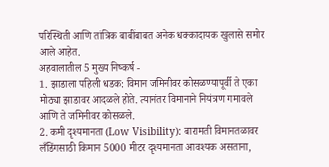परिस्थिती आणि तांत्रिक बाबींबाबत अनेक धक्कादायक खुलासे समोर आले आहेत.
अहवालातील 5 मुख्य निष्कर्ष -
1. झाडाला पहिली धडक: विमान जमिनीवर कोसळण्यापूर्वी ते एका मोठ्या झाडावर आदळले होते. त्यानंतर विमानाने नियंत्रण गमावले आणि ते जमिनीवर कोसळले.
2. कमी दृश्यमानता (Low Visibility): बारामती विमानतळावर लँडिंगसाठी किमान 5000 मीटर दृश्यमानता आवश्यक असताना,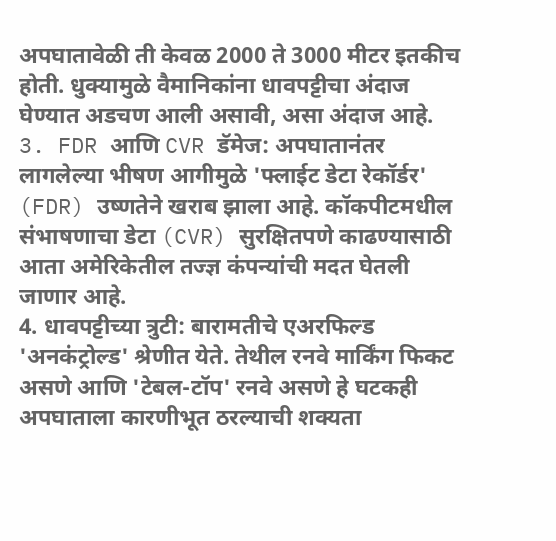अपघातावेळी ती केवळ 2000 ते 3000 मीटर इतकीच होती. धुक्यामुळे वैमानिकांना धावपट्टीचा अंदाज घेण्यात अडचण आली असावी, असा अंदाज आहे.
3. FDR आणि CVR डॅमेज: अपघातानंतर लागलेल्या भीषण आगीमुळे 'फ्लाईट डेटा रेकॉर्डर' (FDR) उष्णतेने खराब झाला आहे. कॉकपीटमधील संभाषणाचा डेटा (CVR) सुरक्षितपणे काढण्यासाठी आता अमेरिकेतील तज्ज्ञ कंपन्यांची मदत घेतली जाणार आहे.
4. धावपट्टीच्या त्रुटी: बारामतीचे एअरफिल्ड 'अनकंट्रोल्ड' श्रेणीत येते. तेथील रनवे मार्किंग फिकट असणे आणि 'टेबल-टॉप' रनवे असणे हे घटकही अपघाताला कारणीभूत ठरल्याची शक्यता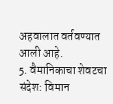अहवालात वर्तवण्यात आली आहे.
5. वैमानिकाचा शेवटचा संदेश: विमान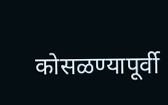कोसळण्यापूर्वी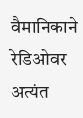वैमानिकाने रेडिओवर अत्यंत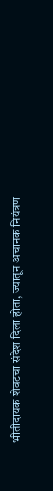भीतीदायक शेवटचा संदेश दिला होता, ज्यातून अचानक नियंत्रण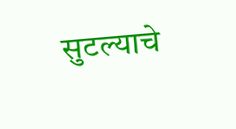सुटल्याचे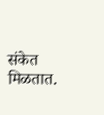संकेत मिळतात.